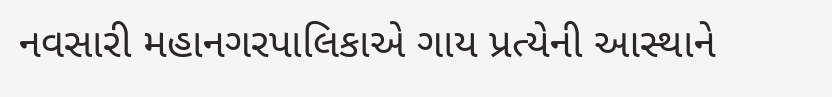નવસારી મહાનગરપાલિકાએ ગાય પ્રત્યેની આસ્થાને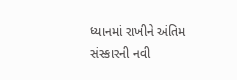ધ્યાનમાં રાખીને અંતિમ સંસ્કારની નવી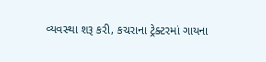વ્યવસ્થા શરૂ કરી, કચરાના ટ્રેક્ટરમાં ગાયના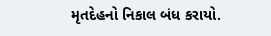મૃતદેહનો નિકાલ બંધ કરાયો.